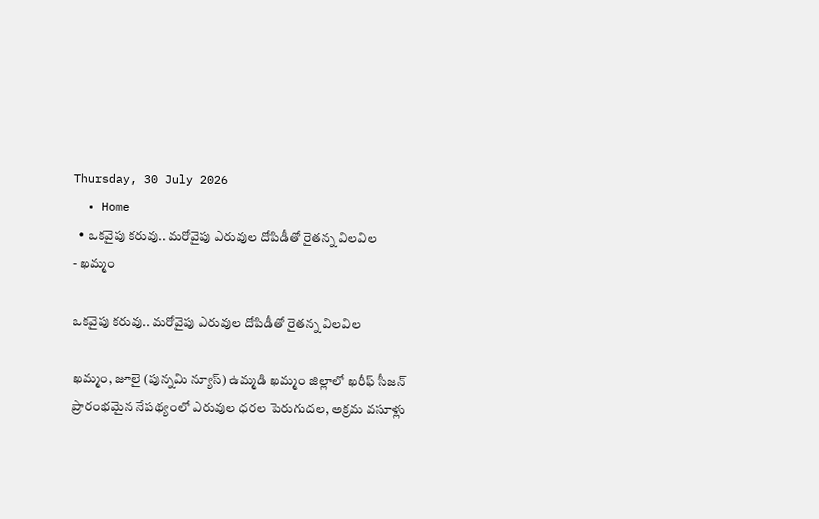Thursday, 30 July 2026
  • Home
  • ఒకవైపు కరువు.. మరోవైపు ఎరువుల దోపిడీతో రైతన్న విలవిల
- ఖమ్మం

ఒకవైపు కరువు.. మరోవైపు ఎరువుల దోపిడీతో రైతన్న విలవిల

ఖమ్మం, జూలై (పున్నమి న్యూస్) ఉమ్మడి ఖమ్మం జిల్లాలో ఖరీఫ్ సీజన్ ప్రారంభమైన నేపథ్యంలో ఎరువుల ధరల పెరుగుదల, అక్రమ వసూళ్లు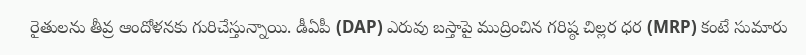రైతులను తీవ్ర ఆందోళనకు గురిచేస్తున్నాయి. డీఏపీ (DAP) ఎరువు బస్తాపై ముద్రించిన గరిష్ఠ చిల్లర ధర (MRP) కంటే సుమారు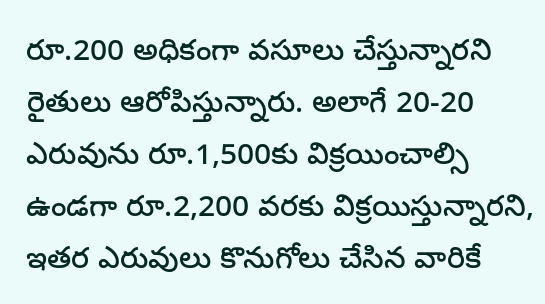రూ.200 అధికంగా వసూలు చేస్తున్నారని రైతులు ఆరోపిస్తున్నారు. అలాగే 20-20 ఎరువును రూ.1,500కు విక్రయించాల్సి ఉండగా రూ.2,200 వరకు విక్రయిస్తున్నారని, ఇతర ఎరువులు కొనుగోలు చేసిన వారికే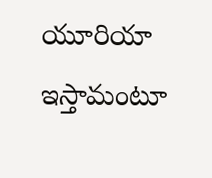యూరియా ఇస్తామంటూ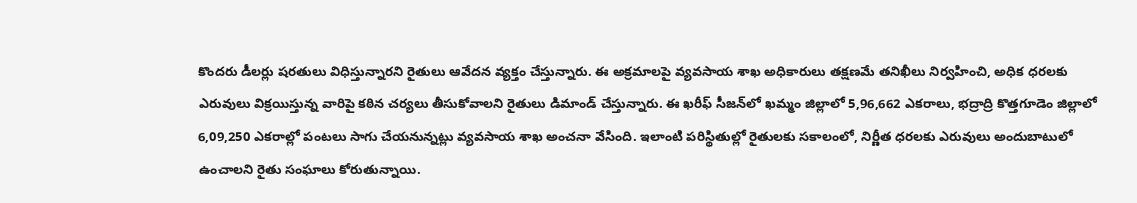కొందరు డీలర్లు షరతులు విధిస్తున్నారని రైతులు ఆవేదన వ్యక్తం చేస్తున్నారు. ఈ అక్రమాలపై వ్యవసాయ శాఖ అధికారులు తక్షణమే తనిఖీలు నిర్వహించి, అధిక ధరలకు ఎరువులు విక్రయిస్తున్న వారిపై కఠిన చర్యలు తీసుకోవాలని రైతులు డిమాండ్ చేస్తున్నారు. ఈ ఖరీఫ్ సీజన్‌లో ఖమ్మం జిల్లాలో 5,96,662 ఎకరాలు, భద్రాద్రి కొత్తగూడెం జిల్లాలో 6,09,250 ఎకరాల్లో పంటలు సాగు చేయనున్నట్లు వ్యవసాయ శాఖ అంచనా వేసింది. ఇలాంటి పరిస్థితుల్లో రైతులకు సకాలంలో, నిర్ణీత ధరలకు ఎరువులు అందుబాటులో ఉంచాలని రైతు సంఘాలు కోరుతున్నాయి.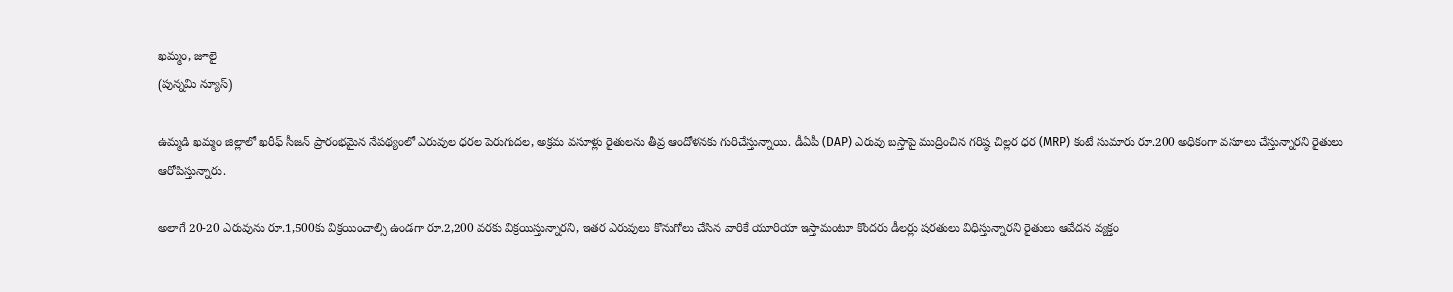ఖమ్మం, జూలై
(పున్నమి న్యూస్)

ఉమ్మడి ఖమ్మం జిల్లాలో ఖరీఫ్ సీజన్ ప్రారంభమైన నేపథ్యంలో ఎరువుల ధరల పెరుగుదల, అక్రమ వసూళ్లు రైతులను తీవ్ర ఆందోళనకు గురిచేస్తున్నాయి. డీఏపీ (DAP) ఎరువు బస్తాపై ముద్రించిన గరిష్ఠ చిల్లర ధర (MRP) కంటే సుమారు రూ.200 అధికంగా వసూలు చేస్తున్నారని రైతులు ఆరోపిస్తున్నారు.

అలాగే 20-20 ఎరువును రూ.1,500కు విక్రయించాల్సి ఉండగా రూ.2,200 వరకు విక్రయిస్తున్నారని, ఇతర ఎరువులు కొనుగోలు చేసిన వారికే యూరియా ఇస్తామంటూ కొందరు డీలర్లు షరతులు విధిస్తున్నారని రైతులు ఆవేదన వ్యక్తం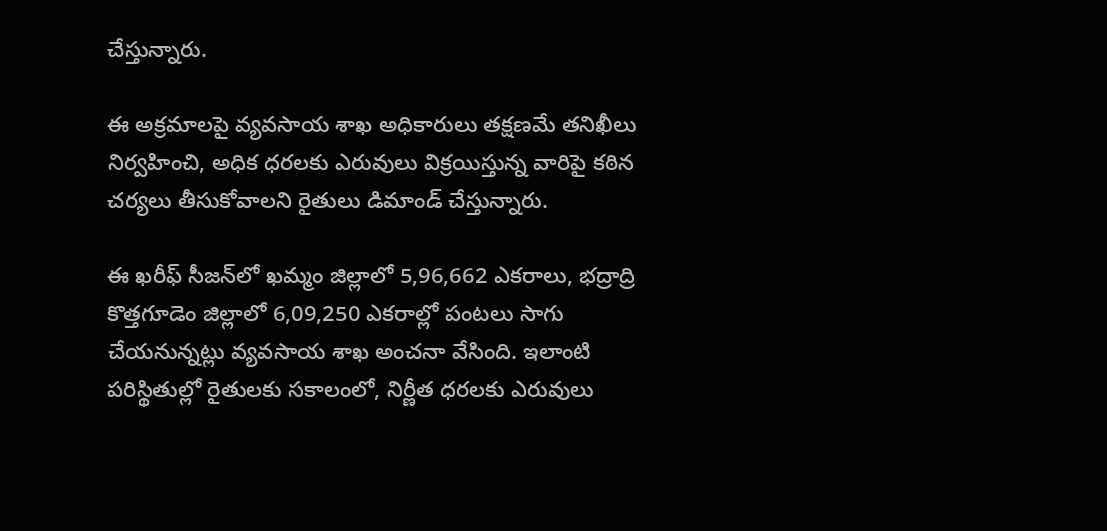చేస్తున్నారు.

ఈ అక్రమాలపై వ్యవసాయ శాఖ అధికారులు తక్షణమే తనిఖీలు నిర్వహించి, అధిక ధరలకు ఎరువులు విక్రయిస్తున్న వారిపై కఠిన చర్యలు తీసుకోవాలని రైతులు డిమాండ్ చేస్తున్నారు.

ఈ ఖరీఫ్ సీజన్‌లో ఖమ్మం జిల్లాలో 5,96,662 ఎకరాలు, భద్రాద్రి కొత్తగూడెం జిల్లాలో 6,09,250 ఎకరాల్లో పంటలు సాగు చేయనున్నట్లు వ్యవసాయ శాఖ అంచనా వేసింది. ఇలాంటి పరిస్థితుల్లో రైతులకు సకాలంలో, నిర్ణీత ధరలకు ఎరువులు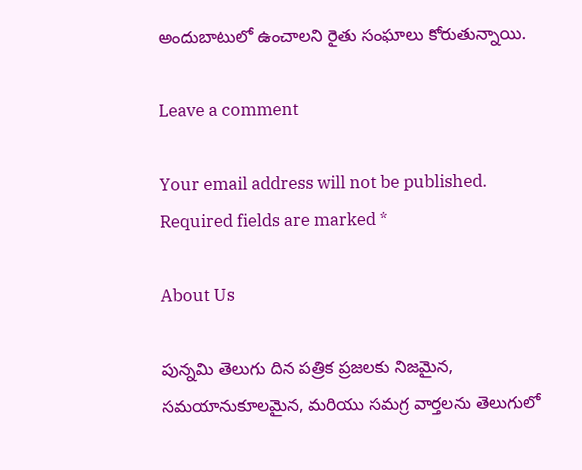అందుబాటులో ఉంచాలని రైతు సంఘాలు కోరుతున్నాయి.

Leave a comment

Your email address will not be published. Required fields are marked *

About Us

పున్నమి తెలుగు దిన పత్రిక ప్రజలకు నిజమైన, సమయానుకూలమైన, మరియు సమగ్ర వార్తలను తెలుగులో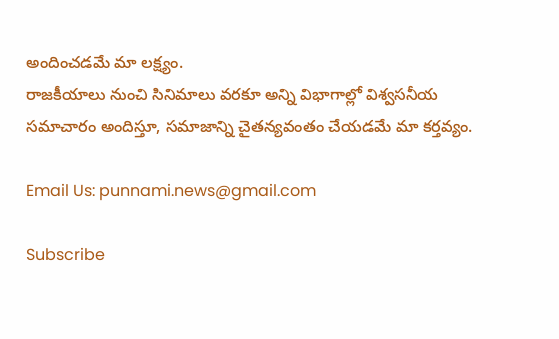అందించడమే మా లక్ష్యం.
రాజకీయాలు నుంచి సినిమాలు వరకూ అన్ని విభాగాల్లో విశ్వసనీయ సమాచారం అందిస్తూ, సమాజాన్ని చైతన్యవంతం చేయడమే మా కర్తవ్యం.

Email Us: punnami.news@gmail.com

Subscribe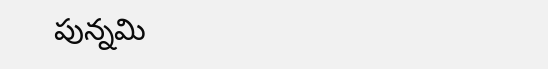పున్నమి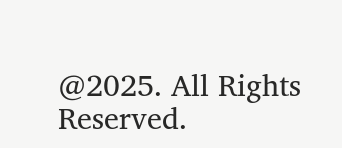@2025. All Rights Reserved.